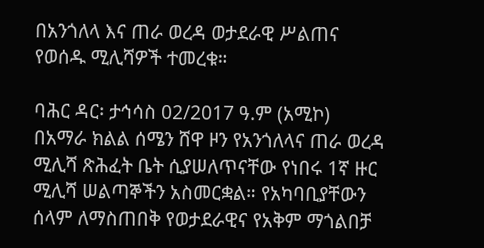በአንጎለላ እና ጠራ ወረዳ ወታደራዊ ሥልጠና የወሰዱ ሚሊሻዎች ተመረቁ።

ባሕር ዳር፡ ታኅሳስ 02/2017 ዓ.ም (አሚኮ) በአማራ ክልል ሰሜን ሸዋ ዞን የአንጎለላና ጠራ ወረዳ ሚሊሻ ጽሕፈት ቤት ሲያሠለጥናቸው የነበሩ 1ኛ ዙር ሚሊሻ ሠልጣኞችን አስመርቋል። የአካባቢያቸውን ሰላም ለማስጠበቅ የወታደራዊና የአቅም ማጎልበቻ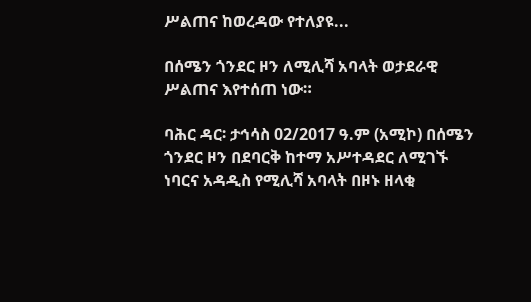ሥልጠና ከወረዳው የተለያዩ...

በሰሜን ጎንደር ዞን ለሚሊሻ አባላት ወታደራዊ ሥልጠና እየተሰጠ ነው።

ባሕር ዳር፡ ታኅሳስ 02/2017 ዓ.ም (አሚኮ) በሰሜን ጎንደር ዞን በደባርቅ ከተማ አሥተዳደር ለሚገኙ ነባርና አዳዲስ የሚሊሻ አባላት በዞኑ ዘላቂ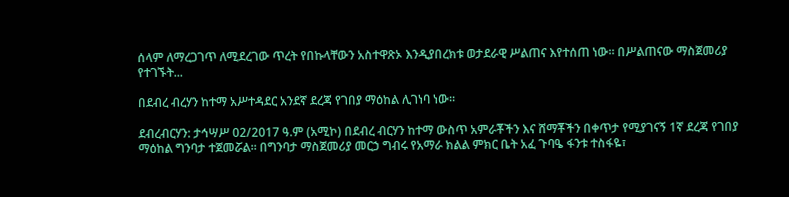ሰላም ለማረጋገጥ ለሚደረገው ጥረት የበኩላቸውን አስተዋጽኦ እንዲያበረክቱ ወታደራዊ ሥልጠና እየተሰጠ ነው። በሥልጠናው ማስጀመሪያ የተገኙት...

በደብረ ብረሃን ከተማ አሥተዳደር አንደኛ ደረጃ የገበያ ማዕከል ሊገነባ ነው።

ደብረብርሃን: ታኅሣሥ 02/2017 ዓ.ም (አሚኮ) በደብረ ብርሃን ከተማ ውስጥ አምራቾችን እና ሸማቾችን በቀጥታ የሚያገናኝ 1ኛ ደረጃ የገበያ ማዕከል ግንባታ ተጀመሯል። በግንባታ ማስጀመሪያ መርኃ ግብሩ የአማራ ክልል ምክር ቤት አፈ ጉባዔ ፋንቱ ተስፋዬ፣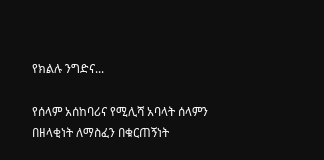የክልሉ ንግድና...

የሰላም አሰከባሪና የሚሊሻ አባላት ሰላምን በዘላቂነት ለማስፈን በቁርጠኝነት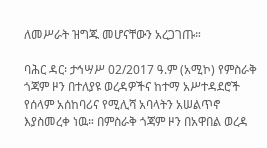ለመሥራት ዝግጁ መሆናቸውን አረጋገጡ።

ባሕር ዳር፡ ታኅሣሥ 02/2017 ዓ.ም (አሚኮ) የምስራቅ ጎጃም ዞን በተለያዩ ወረዳዎችና ከተማ አሥተዳደሮች የሰላም አሰከባሪና የሚሊሻ አባላትን አሠልጥኖ እያስመረቀ ነዉ። በምስራቅ ጎጃም ዞን በአዋበል ወረዳ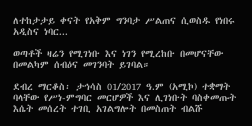ለተከታታይ ቀናት የአቅም ግንባታ ሥልጠና ሲወስዱ የነበሩ አዲስና ነባር...

ወጣቶች ዛሬን የሚገነቡ እና ነገን የሚረከቡ በመሆናቸው በመልካም ሰብዕና መገንባት ይገባል።

ደብረ ማርቆስ፡ ታኅሳስ 01/2017 ዓ.ም (አሚኮ) ተቋማት ባላቸው የሥነ-ምግባር መርሆዎች እና ሊገነቡት ባስቀመጡት እሴት መሰረት ተገቢ አገልግሎት በመስጠት ብልሹ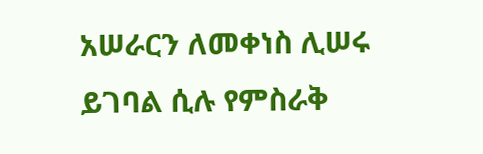አሠራርን ለመቀነስ ሊሠሩ ይገባል ሲሉ የምስራቅ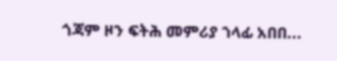ጎጃም ዞን ፍትሕ መምሪያ ኀላፊ አበበ...